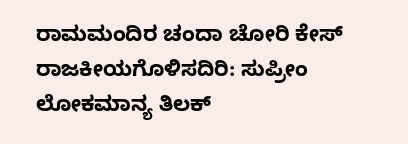ರಾಮಮಂದಿರ ಚಂದಾ ಚೋರಿ ಕೇಸ್ ರಾಜಕೀಯಗೊಳಿಸದಿರಿ: ಸುಪ್ರೀಂ
ಲೋಕಮಾನ್ಯ ತಿಲಕ್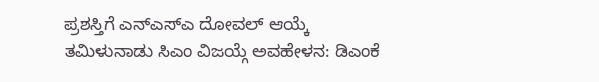ಪ್ರಶಸ್ತಿಗೆ ಎನ್ಎಸ್ಎ ದೋವಲ್ ಆಯ್ಕೆ
ತಮಿಳುನಾಡು ಸಿಎಂ ವಿಜಯ್ಗೆ ಅವಹೇಳನ: ಡಿಎಂಕೆ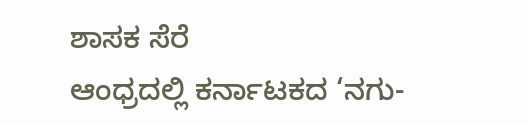ಶಾಸಕ ಸೆರೆ
ಆಂಧ್ರದಲ್ಲಿ ಕರ್ನಾಟಕದ ‘ನಗು-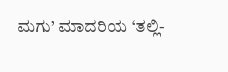ಮಗು’ ಮಾದರಿಯ ‘ತಲ್ಲಿ-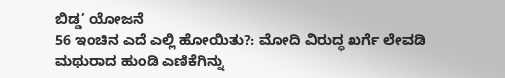ಬಿಡ್ಡ’ ಯೋಜನೆ
56 ಇಂಚಿನ ಎದೆ ಎಲ್ಲಿ ಹೋಯಿತು?: ಮೋದಿ ವಿರುದ್ಧ ಖರ್ಗೆ ಲೇವಡಿ
ಮಥುರಾದ ಹುಂಡಿ ಎಣಿಕೆಗಿನ್ನು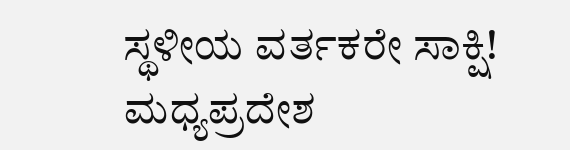ಸ್ಥಳೀಯ ವರ್ತಕರೇ ಸಾಕ್ಷಿ!
ಮಧ್ಯಪ್ರದೇಶ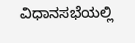ವಿಧಾನಸಭೆಯಲ್ಲಿ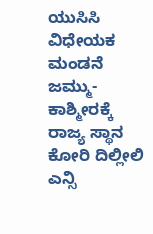ಯುಸಿಸಿ ವಿಧೇಯಕ ಮಂಡನೆ
ಜಮ್ಮು-ಕಾಶ್ಮೀರಕ್ಕೆ ರಾಜ್ಯ ಸ್ಥಾನ ಕೋರಿ ದಿಲ್ಲೀಲಿ ಎನ್ಸಿ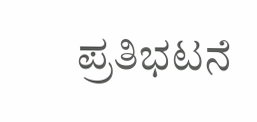ಪ್ರತಿಭಟನೆ